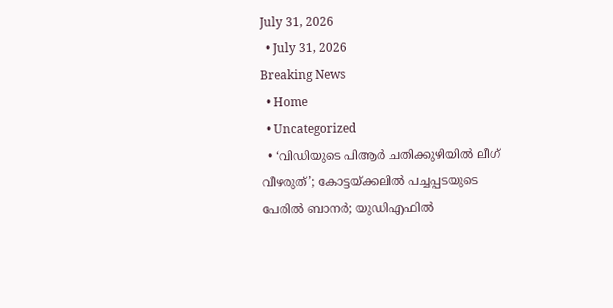July 31, 2026
  • July 31, 2026
Breaking News
  • Home
  • Uncategorized
  • ‘വിഡിയുടെ പിആര്‍ ചതിക്കുഴിയില്‍ ലീഗ് വീഴരുത്’; കോട്ടയ്ക്കലില്‍ പച്ചപ്പടയുടെ പേരില്‍ ബാനര്‍; യുഡിഎഫില്‍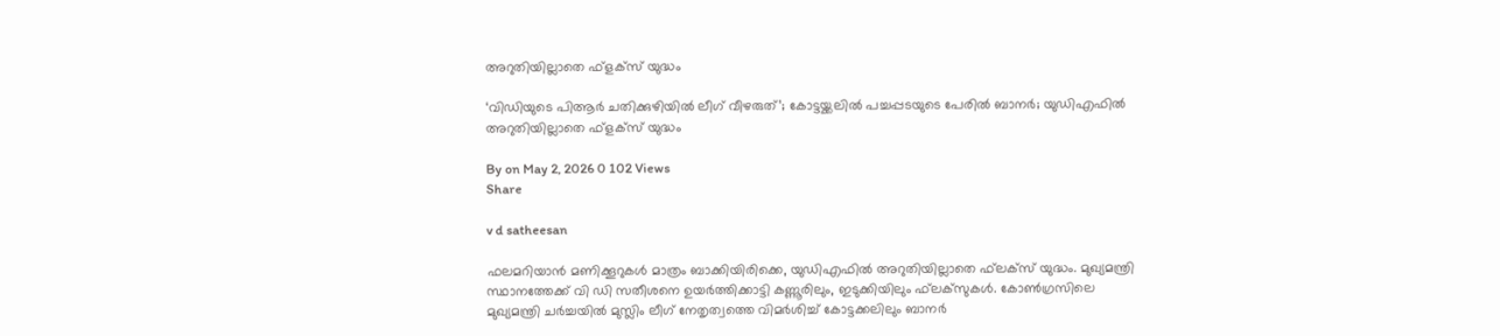അറുതിയില്ലാതെ ഫ്‌ളക്‌സ് യുദ്ധം

‘വിഡിയുടെ പിആര്‍ ചതിക്കുഴിയില്‍ ലീഗ് വീഴരുത്’; കോട്ടയ്ക്കലില്‍ പച്ചപ്പടയുടെ പേരില്‍ ബാനര്‍; യുഡിഎഫില്‍ അറുതിയില്ലാതെ ഫ്‌ളക്‌സ് യുദ്ധം

By on May 2, 2026 0 102 Views
Share

v d satheesan

ഫലമറിയാന്‍ മണിക്കൂറുകള്‍ മാത്രം ബാക്കിയിരിക്കെ, യുഡിഎഫില്‍ അറുതിയില്ലാതെ ഫ്‌ലക്‌സ് യുദ്ധം. മുഖ്യമന്ത്രി സ്ഥാനത്തേക്ക് വി ഡി സതീശനെ ഉയര്‍ത്തിക്കാട്ടി കണ്ണൂരിലും, ഇടുക്കിയിലും ഫ്‌ലക്‌സുകള്‍. കോണ്‍ഗ്രസിലെ മുഖ്യമന്ത്രി ചര്‍ച്ചയില്‍ മുസ്ലിം ലീഗ് നേതൃത്വത്തെ വിമര്‍ശിച്ച് കോട്ടക്കലിലും ബാനര്‍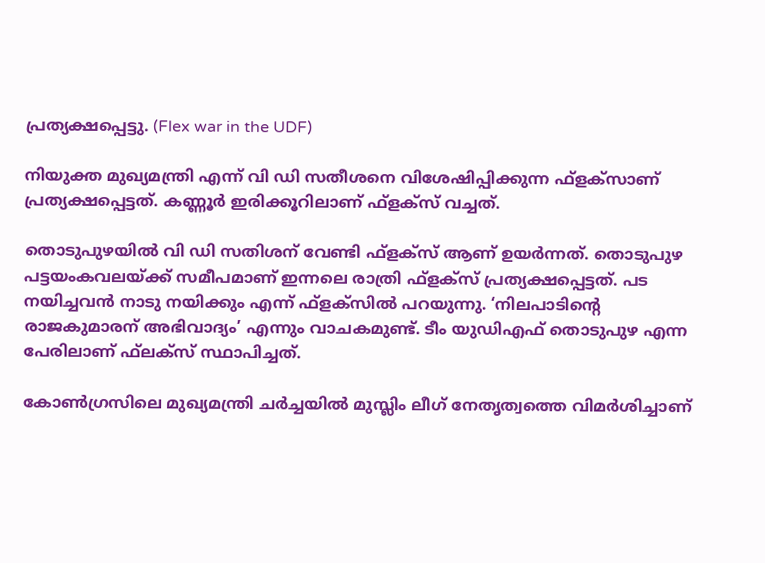പ്രത്യക്ഷപ്പെട്ടു. (Flex war in the UDF)

നിയുക്ത മുഖ്യമന്ത്രി എന്ന് വി ഡി സതീശനെ വിശേഷിപ്പിക്കുന്ന ഫ്‌ളക്‌സാണ് പ്രത്യക്ഷപ്പെട്ടത്. കണ്ണൂര്‍ ഇരിക്കൂറിലാണ് ഫ്‌ളക്‌സ് വച്ചത്.

തൊടുപുഴയില്‍ വി ഡി സതിശന് വേണ്ടി ഫ്‌ളക്‌സ് ആണ് ഉയര്‍ന്നത്. തൊടുപുഴ പട്ടയംകവലയ്ക്ക് സമീപമാണ് ഇന്നലെ രാത്രി ഫ്‌ളക്‌സ് പ്രത്യക്ഷപ്പെട്ടത്. പട നയിച്ചവന്‍ നാടു നയിക്കും എന്ന് ഫ്‌ളക്‌സില്‍ പറയുന്നു. ‘നിലപാടിന്റെ രാജകുമാരന് അഭിവാദ്യം’ എന്നും വാചകമുണ്ട്. ടീം യുഡിഎഫ് തൊടുപുഴ എന്ന പേരിലാണ് ഫ്‌ലക്‌സ് സ്ഥാപിച്ചത്.

കോണ്‍ഗ്രസിലെ മുഖ്യമന്ത്രി ചര്‍ച്ചയില്‍ മുസ്ലിം ലീഗ് നേതൃത്വത്തെ വിമര്‍ശിച്ചാണ്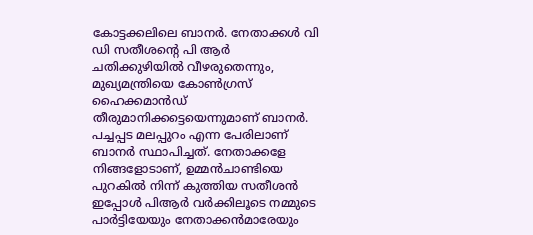കോട്ടക്കലിലെ ബാനര്‍. നേതാക്കള്‍ വി ഡി സതീശന്റെ പി ആര്‍ ചതിക്കുഴിയില്‍ വീഴരുതെന്നും, മുഖ്യമന്ത്രിയെ കോണ്‍ഗ്രസ് ഹൈക്കമാന്‍ഡ് തീരുമാനിക്കട്ടെയെന്നുമാണ് ബാനര്‍. പച്ചപ്പട മലപ്പുറം എന്ന പേരിലാണ് ബാനര്‍ സ്ഥാപിച്ചത്. നേതാക്കളേ നിങ്ങളോടാണ്, ഉമ്മന്‍ചാണ്ടിയെ പുറകില്‍ നിന്ന് കുത്തിയ സതീശന്‍ ഇപ്പോള്‍ പിആര്‍ വര്‍ക്കിലൂടെ നമ്മുടെ പാര്‍ട്ടിയേയും നേതാക്കന്‍മാരേയും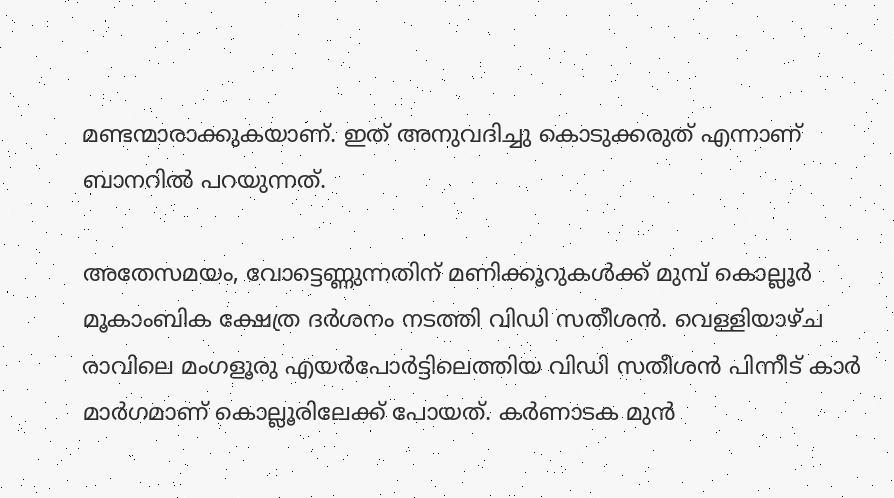മണ്ടന്മാരാക്കുകയാണ്. ഇത് അനുവദിച്ചു കൊടുക്കരുത് എന്നാണ് ബാനറില്‍ പറയുന്നത്.

അതേസമയം, വോട്ടെണ്ണുന്നതിന് മണിക്കൂറുകള്‍ക്ക് മുമ്പ് കൊല്ലൂര്‍ മൂകാംബിക ക്ഷേത്ര ദര്‍ശനം നടത്തി വിഡി സതീശന്‍. വെള്ളിയാഴ്ച രാവിലെ മംഗളൂരു എയര്‍പോര്‍ട്ടിലെത്തിയ വിഡി സതീശന്‍ പിന്നീട് കാര്‍ മാര്‍ഗമാണ് കൊല്ലൂരിലേക്ക് പോയത്. കര്‍ണാടക മുന്‍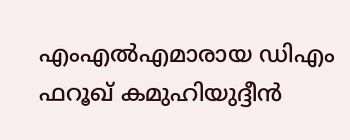എംഎല്‍എമാരായ ഡിഎം ഫറൂഖ് കമുഹിയുദ്ദീന്‍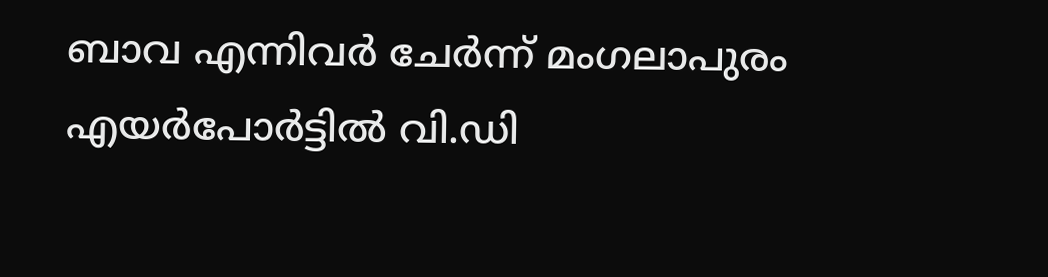ബാവ എന്നിവര്‍ ചേര്‍ന്ന് മംഗലാപുരം എയര്‍പോര്‍ട്ടില്‍ വി.ഡി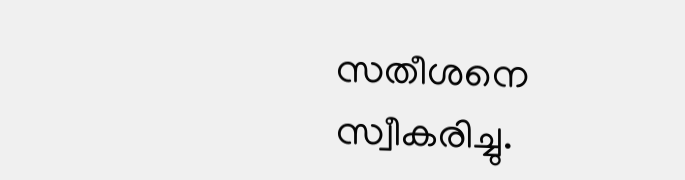സതീശനെ സ്വീകരിച്ചു.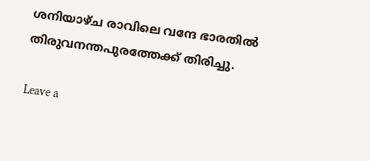ശനിയാഴ്ച രാവിലെ വന്ദേ ഭാരതില്‍ തിരുവനന്തപുരത്തേക്ക് തിരിച്ചു.

Leave a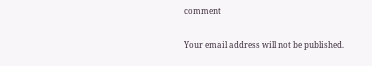comment

Your email address will not be published.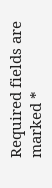Required fields are marked *